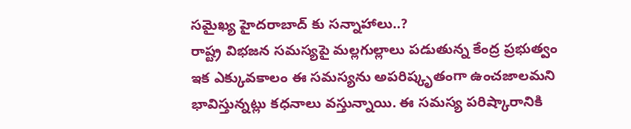సమైఖ్య హైదరాబాద్ కు సన్నాహాలు..?
రాష్ట్ర విభజన సమస్యపై మల్లగుల్లాలు పడుతున్న కేంద్ర ప్రభుత్వం ఇక ఎక్కువకాలం ఈ సమస్యను అపరిష్కృతంగా ఉంచజాలమని భావిస్తున్నట్లు కధనాలు వస్తున్నాయి. ఈ సమస్య పరిష్కారానికి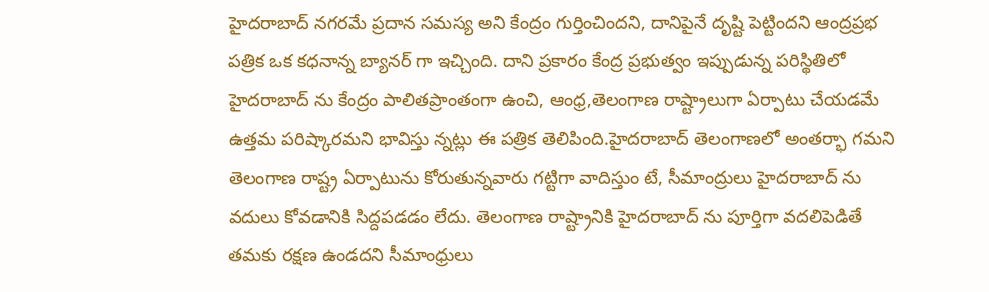హైదరాబాద్ నగరమే ప్రదాన సమస్య అని కేంద్రం గుర్తించిందని, దానిపైనే దృష్టి పెట్టిందని ఆంద్రప్రభ పత్రిక ఒక కధనాన్న బ్యానర్ గా ఇచ్చింది. దాని ప్రకారం కేంద్ర ప్రభుత్వం ఇప్పుడున్న పరిస్థితిలో హైదరాబాద్ ను కేంద్రం పాలితప్రాంతంగా ఉంచి, ఆంధ్ర,తెలంగాణ రాష్ట్రాలుగా ఏర్పాటు చేయడమే ఉత్తమ పరిష్కారమని భావిస్తు న్నట్లు ఈ పత్రిక తెలిపింది.హైదరాబాద్ తెలంగాణలో అంతర్భా గమని తెలంగాణ రాష్ట్ర ఏర్పాటును కోరుతున్నవారు గట్టిగా వాదిస్తుం టే, సీమాంద్రులు హైదరాబాద్ ను వదులు కోవడానికి సిద్దపడడం లేదు. తెలంగాణ రాష్ట్రానికి హైదరాబాద్ ను పూర్తిగా వదలిపెడితే తమకు రక్షణ ఉండదని సీమాంధ్రులు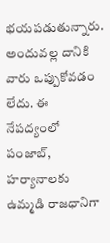భయపడుతున్నారు. అందువల్ల దానికి వారు ఒప్పుకోవడం లేదు. ఈ నేపద్యంలో పంజాబ్, హర్యానాలకు ఉమ్మడి రాజధానిగా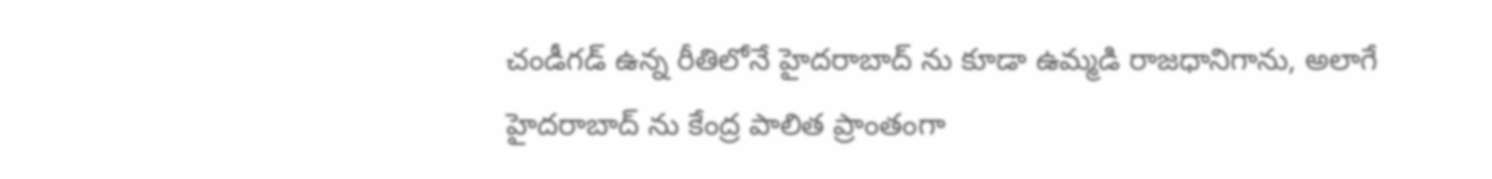చండీగడ్ ఉన్న రీతిలోనే హైదరాబాద్ ను కూడా ఉమ్మడి రాజధానిగాను, అలాగే హైదరాబాద్ ను కేంద్ర పాలిత ప్రాంతంగా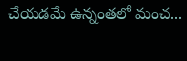చేయడమే ఉన్నంతలో మంచ...